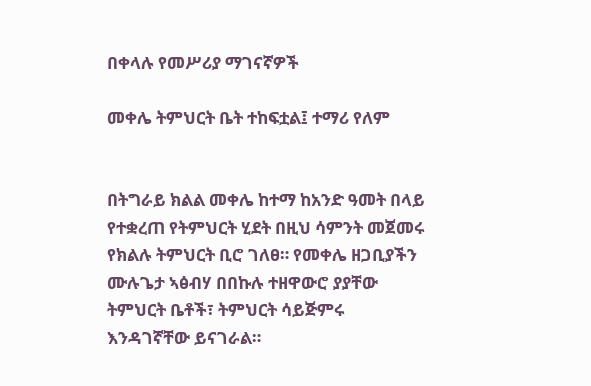በቀላሉ የመሥሪያ ማገናኛዎች

መቀሌ ትምህርት ቤት ተከፍቷል፤ ተማሪ የለም


በትግራይ ክልል መቀሌ ከተማ ከአንድ ዓመት በላይ የተቋረጠ የትምህርት ሂደት በዚህ ሳምንት መጀመሩ የክልሉ ትምህርት ቢሮ ገለፀ። የመቀሌ ዘጋቢያችን ሙሉጌታ ኣፅብሃ በበኩሉ ተዘዋውሮ ያያቸው ትምህርት ቤቶች፣ ትምህርት ሳይጅምሩ እንዳገኛቸው ይናገራል።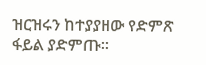ዝርዝሩን ከተያያዘው የድምጽ ፋይል ያድምጡ፡፡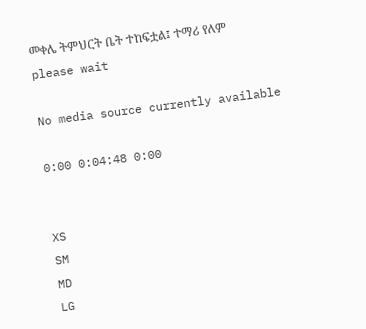መቀሌ ትምህርት ቤት ተከፍቷል፤ ተማሪ የለም
please wait

No media source currently available

0:00 0:04:48 0:00


XS
SM
MD
LG